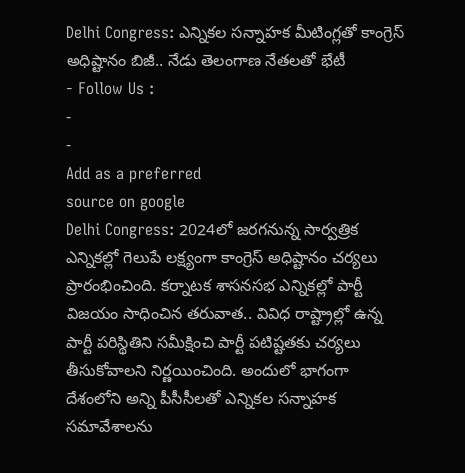Delhi Congress: ఎన్నికల సన్నాహక మీటింగ్లతో కాంగ్రెస్ అధిష్టానం బిజీ.. నేడు తెలంగాణ నేతలతో భేటీ
- Follow Us :
-
-
Add as a preferred
source on google
Delhi Congress: 2024లో జరగనున్న సార్వత్రిక ఎన్నికల్లో గెలుపే లక్ష్యంగా కాంగ్రెస్ అధిష్టానం చర్యలు ప్రారంభించింది. కర్నాటక శాసనసభ ఎన్నికల్లో పార్టీ విజయం సాధించిన తరువాత.. వివిధ రాష్ట్రాల్లో ఉన్న పార్టీ పరిస్థితిని సమీక్షించి పార్టీ పటిష్టతకు చర్యలు తీసుకోవాలని నిర్ణయించింది. అందులో భాగంగా దేశంలోని అన్ని పీసీసీలతో ఎన్నికల సన్నాహక సమావేశాలను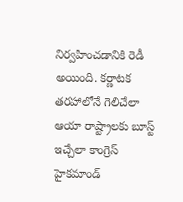నిర్వహించడానికి రెడీ అయింది. కర్ణాటక తరహాలోనే గెలిచేలా ఆయా రాష్ట్రాలకు బూస్ట్ ఇచ్చేలా కాంగ్రెస్ హైకమాండ్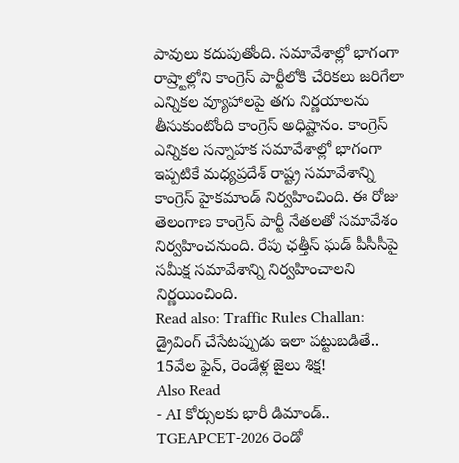పావులు కదుపుతోంది. సమావేశాల్లో భాగంగా రాష్ర్టాల్లోని కాంగ్రెస్ పార్టీలోకి చేరికలు జరిగేలా ఎన్నికల వ్యూహాలపై తగు నిర్ణయాలను తీసుకుంటోంది కాంగ్రెస్ అధిష్టానం. కాంగ్రెస్ ఎన్నికల సన్నాహక సమావేశాల్లో భాగంగా ఇప్పటికే మధ్యప్రదేశ్ రాష్ట్ర సమావేశాన్ని కాంగ్రెస్ హైకమాండ్ నిర్వహించింది. ఈ రోజు తెలంగాణ కాంగ్రెస్ పార్టీ నేతలతో సమావేశం నిర్వహించనుంది. రేపు ఛత్తీస్ ఘడ్ పీసీసీపై సమీక్ష సమావేశాన్ని నిర్వహించాలని నిర్ణయించింది.
Read also: Traffic Rules Challan: డ్రైవింగ్ చేసేటప్పుడు ఇలా పట్టుబడితే.. 15వేల ఫైన్, రెండేళ్ల జైలు శిక్ష!
Also Read
- AI కోర్సులకు భారీ డిమాండ్.. TGEAPCET-2026 రెండో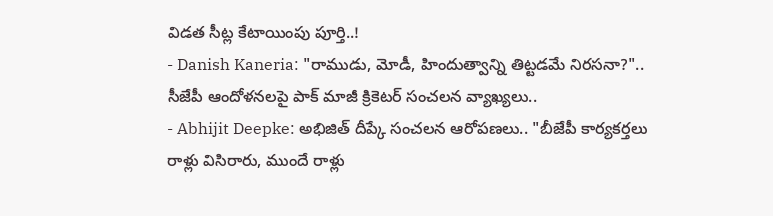విడత సీట్ల కేటాయింపు పూర్తి..!
- Danish Kaneria: "రాముడు, మోడీ, హిందుత్వాన్ని తిట్టడమే నిరసనా?".. సీజేపీ ఆందోళనలపై పాక్ మాజీ క్రికెటర్ సంచలన వ్యాఖ్యలు..
- Abhijit Deepke: అభిజిత్ దీప్కే సంచలన ఆరోపణలు.. "బీజేపీ కార్యకర్తలు రాళ్లు విసిరారు, ముందే రాళ్లు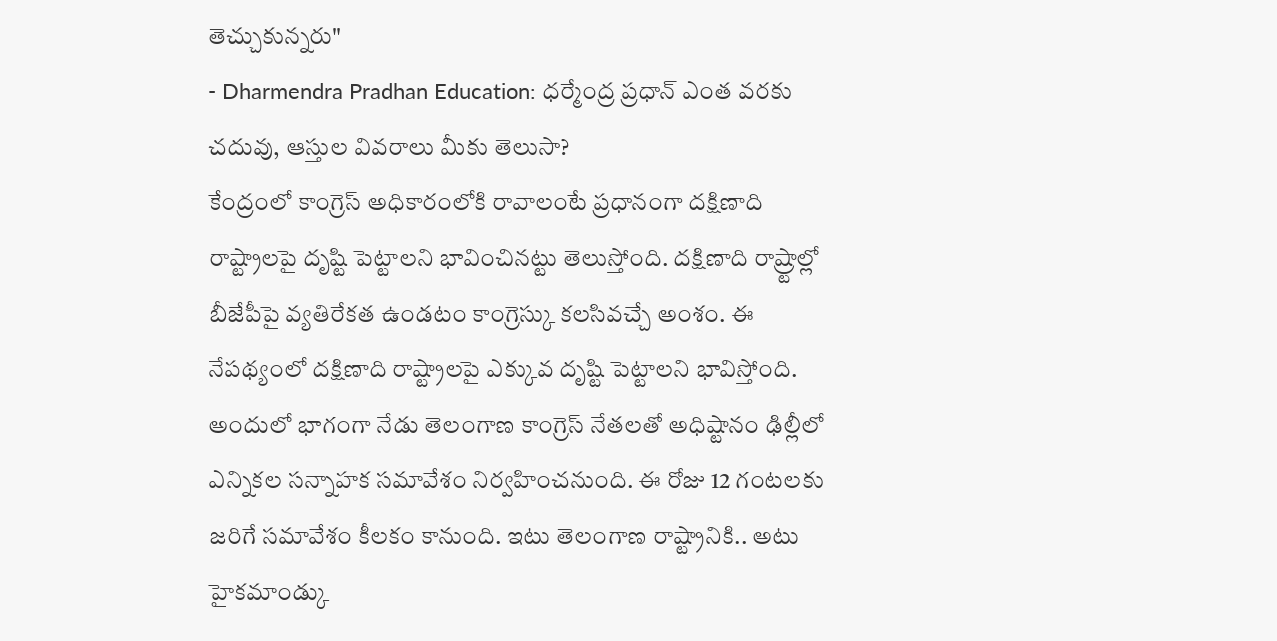తెచ్చుకున్నరు"
- Dharmendra Pradhan Education: ధర్మేంద్ర ప్రధాన్ ఎంత వరకు చదువు, ఆస్తుల వివరాలు మీకు తెలుసా?
కేంద్రంలో కాంగ్రెస్ అధికారంలోకి రావాలంటే ప్రధానంగా దక్షిణాది రాష్ట్రాలపై దృష్టి పెట్టాలని భావించినట్టు తెలుస్తోంది. దక్షిణాది రాష్ర్టాల్లో బీజేపీపై వ్యతిరేకత ఉండటం కాంగ్రెస్కు కలసివచ్చే అంశం. ఈ నేపథ్యంలో దక్షిణాది రాష్ట్రాలపై ఎక్కువ దృష్టి పెట్టాలని భావిస్తోంది. అందులో భాగంగా నేడు తెలంగాణ కాంగ్రెస్ నేతలతో అధిష్టానం ఢిల్లీలో ఎన్నికల సన్నాహక సమావేశం నిర్వహించనుంది. ఈ రోజు 12 గంటలకు జరిగే సమావేశం కీలకం కానుంది. ఇటు తెలంగాణ రాష్ట్రానికి.. అటు హైకమాండ్కు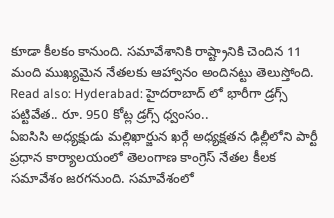కూడా కీలకం కానుంది. సమావేశానికి రాష్ట్రానికి చెందిన 11 మంది ముఖ్యమైన నేతలకు ఆహ్వానం అందినట్టు తెలుస్తోంది.
Read also: Hyderabad: హైదరాబాద్ లో భారీగా డ్రగ్స్ పట్టివేత.. రూ. 950 కోట్ల డ్రగ్స్ ధ్వంసం..
ఏఐసిసి అధ్యక్షుడు మల్లిఖార్జున ఖర్గే అధ్యక్షతన ఢిల్లీలోని పార్టీ ప్రధాన కార్యాలయంలో తెలంగాణ కాంగ్రెస్ నేతల కీలక సమావేశం జరగనుంది. సమావేశంలో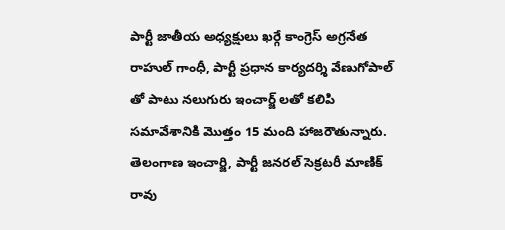పార్టీ జాతీయ అధ్యక్షులు ఖర్గే కాంగ్రెస్ అగ్రనేత రాహుల్ గాంధీ, పార్టీ ప్రధాన కార్యదర్శి వేణుగోపాల్ తో పాటు నలుగురు ఇంచార్జ్ లతో కలిపి సమావేశానికి మొత్తం 15 మంది హాజరౌతున్నారు. తెలంగాణ ఇంచార్జి, పార్టీ జనరల్ సెక్రటరీ మాణిక్ రావు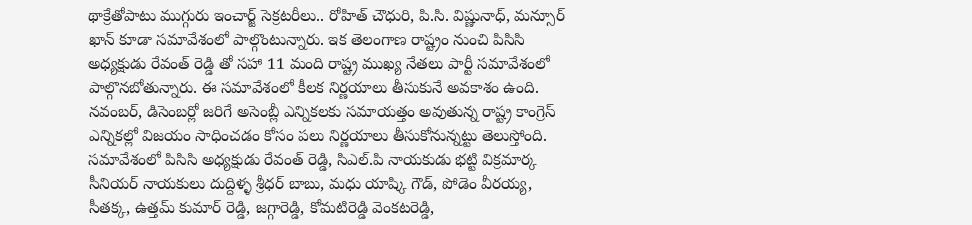థాక్రేతోపాటు ముగ్గురు ఇంచార్జ్ సెక్రటరీలు.. రోహిత్ చౌధురి, పి.సి. విష్ణునాధ్, మన్సూర్ ఖాన్ కూడా సమావేశంలో పాల్గొంటున్నారు. ఇక తెలంగాణ రాష్ట్రం నుంచి పిసిసి అధ్యక్షుడు రేవంత్ రెడ్డి తో సహా 11 మంది రాష్ట్ర ముఖ్య నేతలు పార్టీ సమావేశంలో పాల్గొనబోతున్నారు. ఈ సమావేశంలో కీలక నిర్ణయాలు తీసుకునే అవకాశం ఉంది. నవంబర్, డిసెంబర్లో జరిగే అసెంబ్లీ ఎన్నికలకు సమాయత్తం అవుతున్న రాష్ట్ర కాంగ్రెస్ ఎన్నికల్లో విజయం సాధించడం కోసం పలు నిర్ణయాలు తీసుకోనున్నట్టు తెలుస్తోంది. సమావేశంలో పిసిసి అధ్యక్షుడు రేవంత్ రెడ్డి, సిఎల్.పి నాయకుడు భట్టి విక్రమార్క సీనియర్ నాయకులు దుద్దిళ్ళ శ్రీధర్ బాబు, మధు యాష్కి గౌడ్, పోడెం వీరయ్య, సీతక్క, ఉత్తమ్ కుమార్ రెడ్డి, జగ్గారెడ్డి, కోమటిరెడ్డి వెంకటరెడ్డి,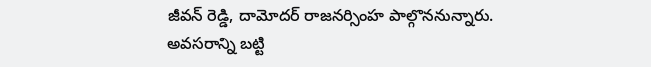జీవన్ రెడ్డి, దామోదర్ రాజనర్సింహ పాల్గొననున్నారు. అవసరాన్ని బట్టి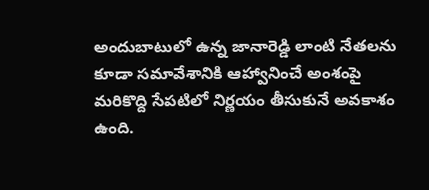అందుబాటులో ఉన్న జానారెడ్డి లాంటి నేతలను కూడా సమావేశానికి ఆహ్వానించే అంశంపై మరికొద్ది సేపటిలో నిర్ణయం తీసుకునే అవకాశం ఉంది.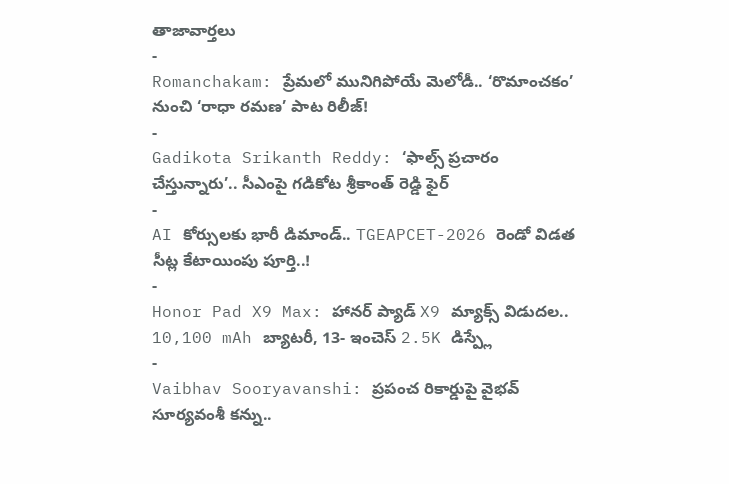తాజావార్తలు
-
Romanchakam: ప్రేమలో మునిగిపోయే మెలోడీ.. ‘రొమాంచకం’ నుంచి ‘రాధా రమణ’ పాట రిలీజ్!
-
Gadikota Srikanth Reddy: ‘ఫాల్స్ ప్రచారం చేస్తున్నారు’.. సీఎంపై గడికోట శ్రీకాంత్ రెడ్డి ఫైర్
-
AI కోర్సులకు భారీ డిమాండ్.. TGEAPCET-2026 రెండో విడత సీట్ల కేటాయింపు పూర్తి..!
-
Honor Pad X9 Max: హానర్ ప్యాడ్ X9 మ్యాక్స్ విడుదల.. 10,100 mAh బ్యాటరీ, 13- ఇంచెస్ 2.5K డిస్ప్లే
-
Vaibhav Sooryavanshi: ప్రపంచ రికార్డుపై వైభవ్ సూర్యవంశీ కన్ను..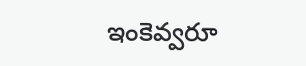ఇంకెవ్వరూ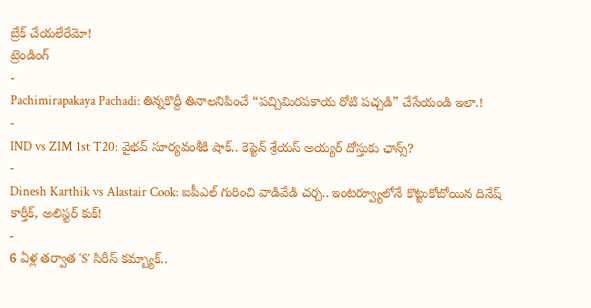బ్రేక్ చేయలేరేమో!
ట్రెండింగ్
-
Pachimirapakaya Pachadi: తిన్నకొద్దీ తినాలనిపించే “పచ్చిమిరపకాయ రోటి పచ్చడి” చేసేయండి ఇలా.!
-
IND vs ZIM 1st T20: వైభవ్ సూర్యవంశీకి షాక్.. కెప్టెన్ శ్రేయస్ అయ్యర్ దోస్తుకు ఛాన్స్?
-
Dinesh Karthik vs Alastair Cook: ఐపీఎల్ గురించి వాడివేడి చర్చ.. ఇంటర్వ్యూలోనే కొట్టుకోబోయిన దినేష్ కార్తీక్, అలిస్టర్ కుక్!
-
6 ఏళ్ల తర్వాత ‘S’ సిరీస్ కమ్బ్యాక్..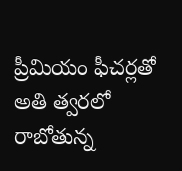ప్రీమియం ఫీచర్లతో అతి త్వరలో రాబోతున్న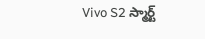Vivo S2 స్మార్ట్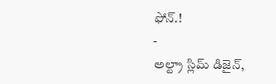ఫోన్.!
-
అల్ట్రా స్లిమ్ డిజైన్,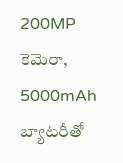200MP కెమెరా, 5000mAh బ్యాటరీతో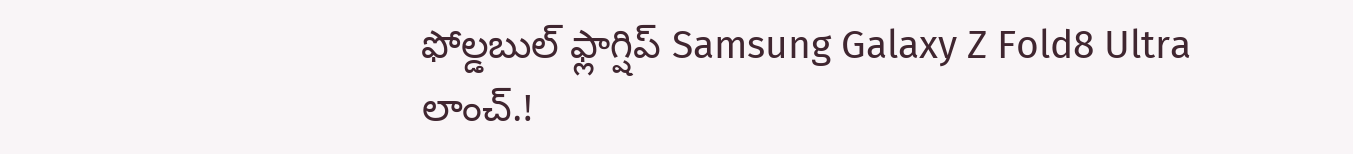ఫోల్డబుల్ ఫ్లాగ్షిప్ Samsung Galaxy Z Fold8 Ultra లాంచ్.!